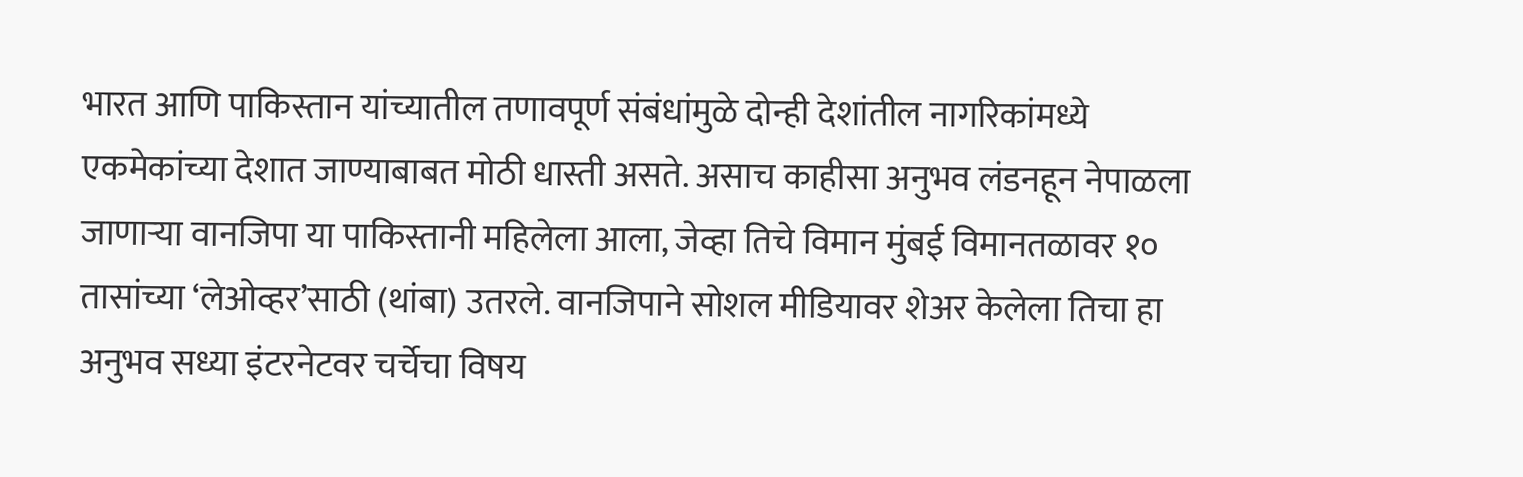भारत आणि पाकिस्तान यांच्यातील तणावपूर्ण संबंधांमुळे दोन्ही देशांतील नागरिकांमध्ये एकमेकांच्या देशात जाण्याबाबत मोठी धास्ती असते. असाच काहीसा अनुभव लंडनहून नेपाळला जाणाऱ्या वानजिपा या पाकिस्तानी महिलेला आला, जेव्हा तिचे विमान मुंबई विमानतळावर १० तासांच्या ‘लेओव्हर’साठी (थांबा) उतरले. वानजिपाने सोशल मीडियावर शेअर केलेला तिचा हा अनुभव सध्या इंटरनेटवर चर्चेचा विषय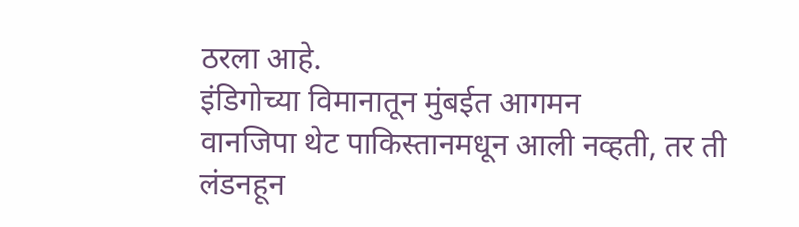ठरला आहे.
इंडिगोच्या विमानातून मुंबईत आगमन
वानजिपा थेट पाकिस्तानमधून आली नव्हती, तर ती लंडनहून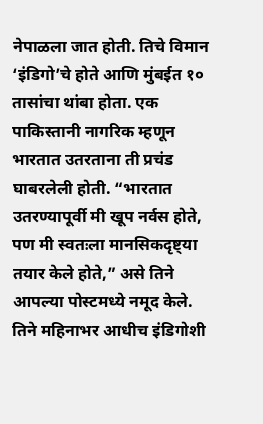नेपाळला जात होती. तिचे विमान ‘इंडिगो’चे होते आणि मुंबईत १० तासांचा थांबा होता. एक पाकिस्तानी नागरिक म्हणून भारतात उतरताना ती प्रचंड घाबरलेली होती. “भारतात उतरण्यापूर्वी मी खूप नर्वस होते, पण मी स्वतःला मानसिकदृष्ट्या तयार केले होते,” असे तिने आपल्या पोस्टमध्ये नमूद केले. तिने महिनाभर आधीच इंडिगोशी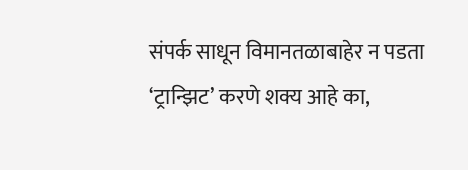संपर्क साधून विमानतळाबाहेर न पडता ‘ट्रान्झिट’ करणे शक्य आहे का,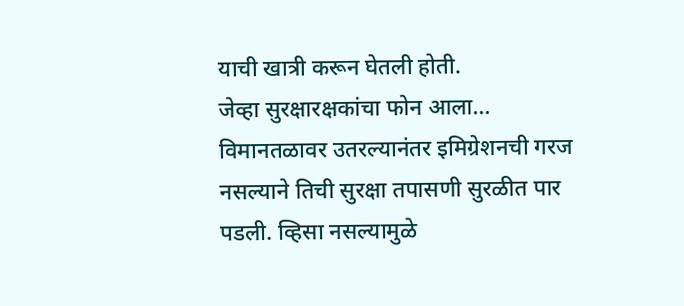याची खात्री करून घेतली होती.
जेव्हा सुरक्षारक्षकांचा फोन आला…
विमानतळावर उतरल्यानंतर इमिग्रेशनची गरज नसल्याने तिची सुरक्षा तपासणी सुरळीत पार पडली. व्हिसा नसल्यामुळे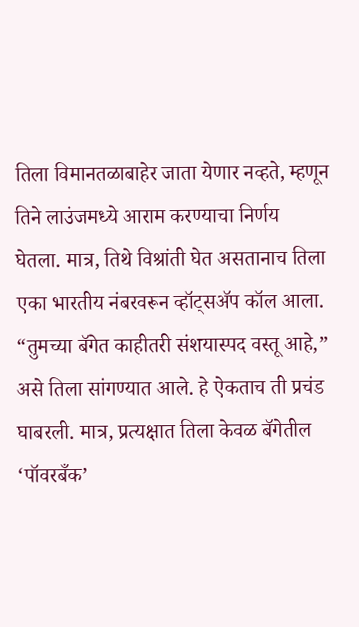तिला विमानतळाबाहेर जाता येणार नव्हते, म्हणून तिने लाउंजमध्ये आराम करण्याचा निर्णय घेतला. मात्र, तिथे विश्रांती घेत असतानाच तिला एका भारतीय नंबरवरून व्हॉट्सॲप कॉल आला. “तुमच्या बॅगेत काहीतरी संशयास्पद वस्तू आहे,” असे तिला सांगण्यात आले. हे ऐकताच ती प्रचंड घाबरली. मात्र, प्रत्यक्षात तिला केवळ बॅगेतील ‘पॉवरबँक’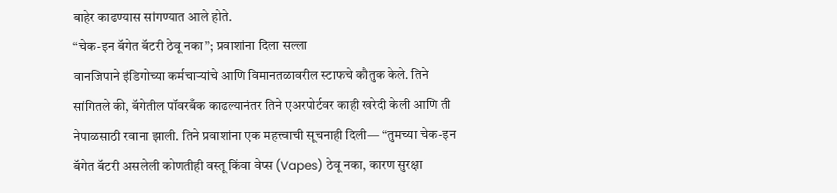बाहेर काढण्यास सांगण्यात आले होते.
“चेक-इन बॅगेत बॅटरी ठेवू नका”; प्रवाशांना दिला सल्ला
वानजिपाने इंडिगोच्या कर्मचाऱ्यांचे आणि विमानतळावरील स्टाफचे कौतुक केले. तिने सांगितले की, बॅगेतील पॉवरबँक काढल्यानंतर तिने एअरपोर्टवर काही खरेदी केली आणि ती नेपाळसाठी रवाना झाली. तिने प्रवाशांना एक महत्त्वाची सूचनाही दिली— “तुमच्या चेक-इन बॅगेत बॅटरी असलेली कोणतीही वस्तू किंवा वेप्स (Vapes) ठेवू नका, कारण सुरक्षा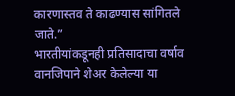कारणास्तव ते काढण्यास सांगितले जाते.”
भारतीयांकडूनही प्रतिसादाचा वर्षाव
वानजिपाने शेअर केलेल्या या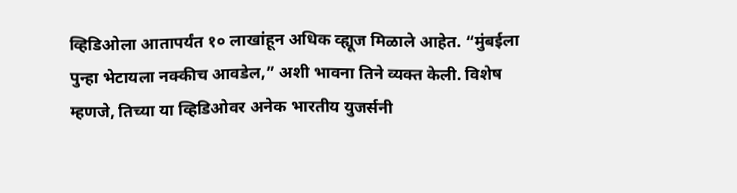व्हिडिओला आतापर्यंत १० लाखांहून अधिक व्ह्यूज मिळाले आहेत. “मुंबईला पुन्हा भेटायला नक्कीच आवडेल,” अशी भावना तिने व्यक्त केली. विशेष म्हणजे, तिच्या या व्हिडिओवर अनेक भारतीय युजर्सनी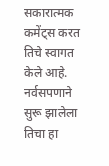सकारात्मक कमेंट्स करत तिचे स्वागत केले आहे. नर्वसपणाने सुरू झालेला तिचा हा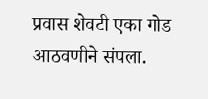प्रवास शेवटी एका गोड आठवणीने संपला.